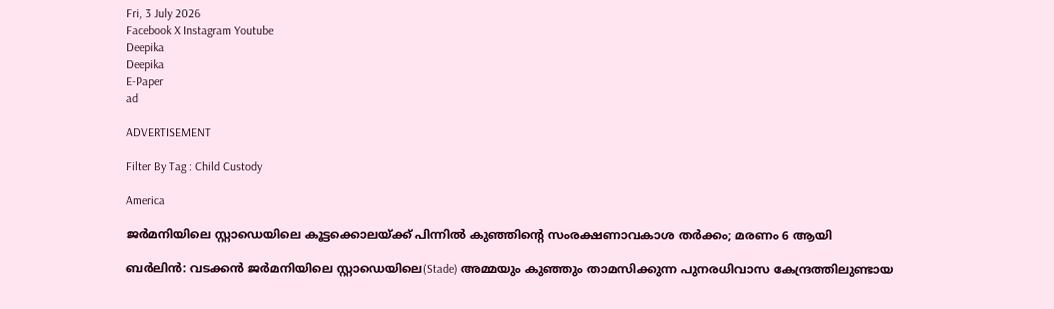Fri, 3 July 2026
Facebook X Instagram Youtube
Deepika
Deepika
E-Paper
ad

ADVERTISEMENT

Filter By Tag : Child Custody

America

ജർമനിയിലെ സ്റ്റാഡെയിലെ കൂട്ടക്കൊലയ്ക്ക് പിന്നിൽ കുഞ്ഞിന്‍റെ സംരക്ഷണാവകാശ തർക്കം; മരണം 6 ആയി

ബർലിൻ: വടക്കൻ ജർമനിയിലെ സ്റ്റാഡെയിലെ(Stade) അമ്മയും കുഞ്ഞും താമസിക്കുന്ന പുനരധിവാസ കേന്ദ്രത്തിലുണ്ടായ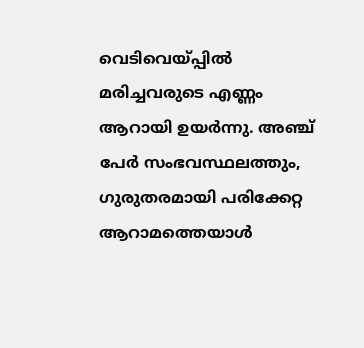വെടിവെയ്പ്പിൽ മരിച്ചവരുടെ എണ്ണം ആറായി ഉയർന്നു. അഞ്ച് പേർ സംഭവസ്ഥലത്തും, ഗുരുതരമായി പരിക്കേറ്റ ആറാമത്തെയാൾ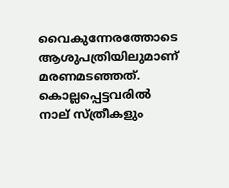വൈകുന്നേരത്തോടെ ആശുപത്രിയിലുമാണ് മരണമടഞ്ഞത്. കൊല്ലപ്പെട്ടവരിൽ നാല് സ്ത്രീകളും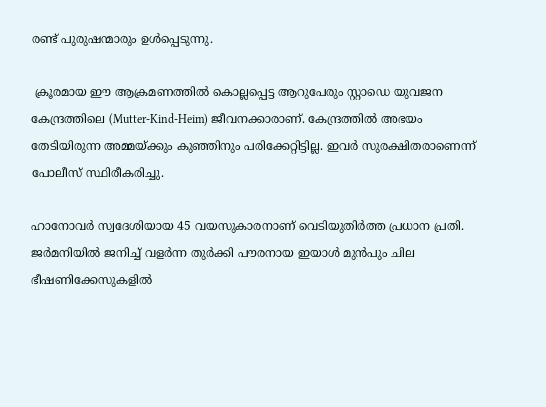രണ്ട് പുരുഷന്മാരും ഉൾപ്പെടുന്നു.

 ക്രൂരമായ ഈ ആക്രമണത്തിൽ കൊല്ലപ്പെട്ട ആറുപേരും സ്റ്റാഡെ യുവജന കേന്ദ്രത്തിലെ (Mutter-Kind-Heim) ജീവനക്കാരാണ്. കേന്ദ്രത്തിൽ അഭയം തേടിയിരുന്ന അമ്മയ്ക്കും കുഞ്ഞിനും പരിക്കേറ്റിട്ടില്ല. ഇവർ സുരക്ഷിതരാണെന്ന് പോലീസ് സ്ഥിരീകരിച്ചു.

ഹാനോവർ സ്വദേശിയായ 45 വയസുകാരനാണ് വെടിയുതിർത്ത പ്രധാന പ്രതി. ജർമനിയിൽ ജനിച്ച് വളർന്ന തുർക്കി പൗരനായ ഇയാൾ മുൻപും ചില ഭീഷണിക്കേസുകളിൽ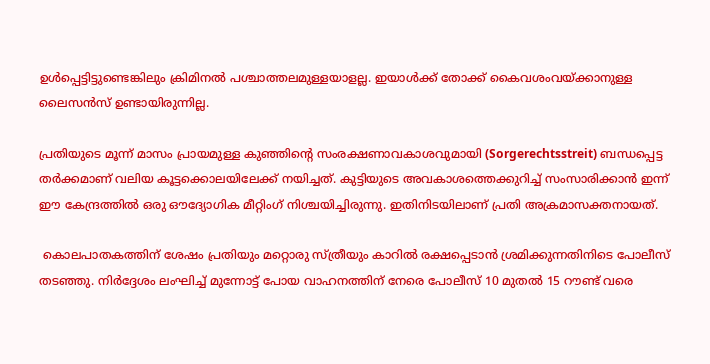ഉൾപ്പെട്ടിട്ടുണ്ടെങ്കിലും ക്രിമിനൽ പശ്ചാത്തലമുള്ളയാളല്ല. ഇയാൾക്ക് തോക്ക് കൈവശംവയ്ക്കാനുള്ള ലൈസൻസ് ഉണ്ടായിരുന്നില്ല.

പ്രതിയുടെ മൂന്ന് മാസം പ്രായമുള്ള കുഞ്ഞിന്‍റെ സംരക്ഷണാവകാശവുമായി (Sorgerechtsstreit) ബന്ധപ്പെട്ട തർക്കമാണ് വലിയ കൂട്ടക്കൊലയിലേക്ക് നയിച്ചത്. കുട്ടിയുടെ അവകാശത്തെക്കുറിച്ച് സംസാരിക്കാൻ ഇന്ന് ഈ കേന്ദ്രത്തിൽ ഒരു ഔദ്യോഗിക മീറ്റിംഗ് നിശ്ചയിച്ചിരുന്നു. ഇതിനിടയിലാണ് പ്രതി അക്രമാസക്തനായത്.

 കൊലപാതകത്തിന് ശേഷം പ്രതിയും മറ്റൊരു സ്ത്രീയും കാറിൽ രക്ഷപ്പെടാൻ ശ്രമിക്കുന്നതിനിടെ പോലീസ് തടഞ്ഞു. നിർദ്ദേശം ലംഘിച്ച് മുന്നോട്ട് പോയ വാഹനത്തിന് നേരെ പോലീസ് 10 മുതൽ 15 റൗണ്ട് വരെ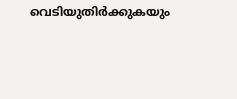വെടിയുതിർക്കുകയും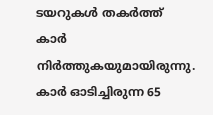ടയറുകൾ തകർത്ത് കാർ നിർത്തുകയുമായിരുന്നു. കാർ ഓടിച്ചിരുന്ന 65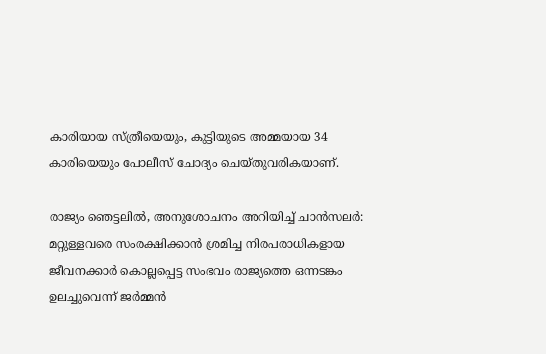കാരിയായ സ്ത്രീയെയും, കുട്ടിയുടെ അമ്മയായ 34 കാരിയെയും പോലീസ് ചോദ്യം ചെയ്തുവരികയാണ്.

രാജ്യം ഞെട്ടലിൽ, അനുശോചനം അറിയിച്ച് ചാൻസലർ:
മറ്റുള്ളവരെ സംരക്ഷിക്കാൻ ശ്രമിച്ച നിരപരാധികളായ ജീവനക്കാർ കൊല്ലപ്പെട്ട സംഭവം രാജ്യത്തെ ഒന്നടങ്കം ഉലച്ചുവെന്ന് ജർമ്മൻ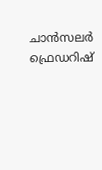ചാൻസലർ ഫ്രെഡറിഷ്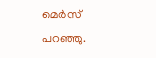മെർസ് പറഞ്ഞു.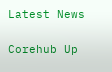Latest News

Corehub Up